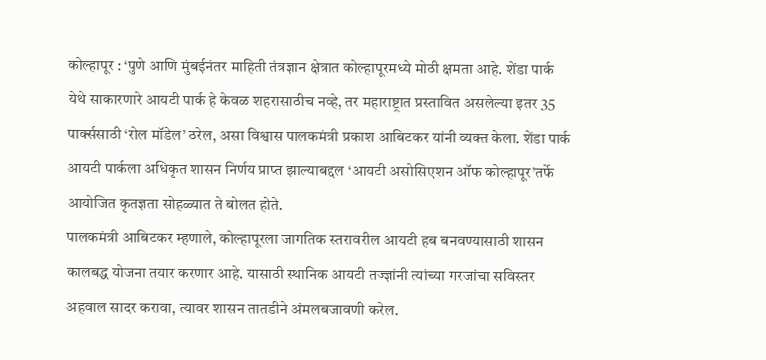कोल्हापूर : ‘पुणे आणि मुंबईनंतर माहिती तंत्रज्ञान क्षेत्रात कोल्हापूरमध्ये मोठी क्षमता आहे. शेंडा पार्क येथे साकारणारे आयटी पार्क हे केवळ शहरासाठीच नव्हे, तर महाराष्ट्रात प्रस्तावित असलेल्या इतर 35 पार्क्ससाठी ‘रोल मॉडेल’ ठरेल, असा विश्वास पालकमंत्री प्रकाश आबिटकर यांनी व्यक्त केला. शेंडा पार्क आयटी पार्कला अधिकृत शासन निर्णय प्राप्त झाल्याबद्दल ‘आयटी असोसिएशन ऑफ कोल्हापूर’तर्फे आयोजित कृतज्ञता सोहळ्यात ते बोलत होते.
पालकमंत्री आबिटकर म्हणाले, कोल्हापूरला जागतिक स्तरावरील आयटी हब बनवण्यासाठी शासन कालबद्ध योजना तयार करणार आहे. यासाठी स्थानिक आयटी तज्ज्ञांनी त्यांच्या गरजांचा सविस्तर अहवाल सादर करावा, त्यावर शासन तातडीने अंमलबजावणी करेल.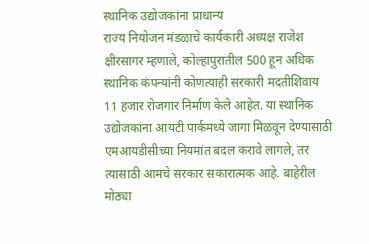स्थानिक उद्योजकांना प्राधान्य
राज्य नियोजन मंडळाचे कार्यकारी अध्यक्ष राजेश क्षीरसागर म्हणाले, कोल्हापुरातील 500 हून अधिक स्थानिक कंपन्यांनी कोणत्याही सरकारी मदतीशिवाय 11 हजार रोजगार निर्माण केले आहेत. या स्थानिक उद्योजकांना आयटी पार्कमध्ये जागा मिळवून देण्यासाठी एमआयडीसीच्या नियमांत बदल करावे लागले, तर त्यासाठी आमचे सरकार सकारात्मक आहे. बाहेरील मोठ्या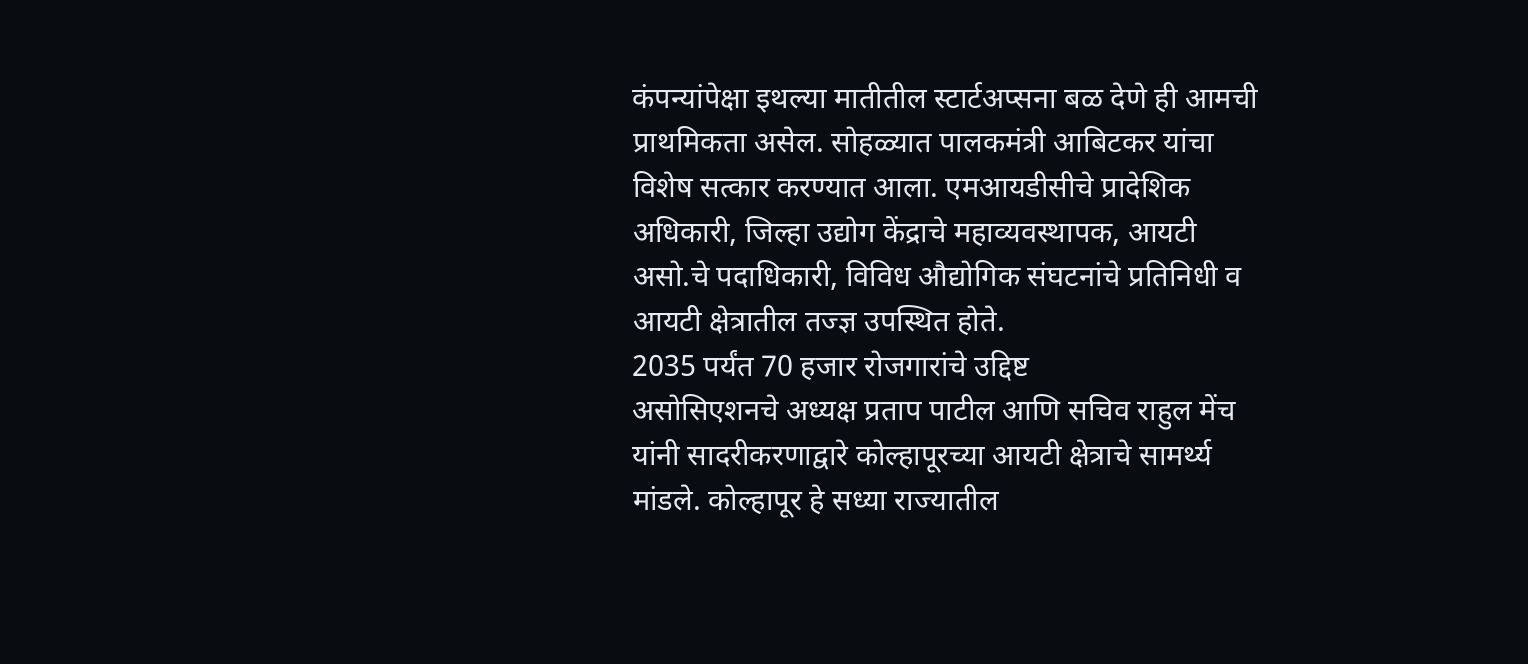कंपन्यांपेक्षा इथल्या मातीतील स्टार्टअप्सना बळ देणे ही आमची प्राथमिकता असेल. सोहळ्यात पालकमंत्री आबिटकर यांचा विशेष सत्कार करण्यात आला. एमआयडीसीचे प्रादेशिक अधिकारी, जिल्हा उद्योग केंद्राचे महाव्यवस्थापक, आयटी असो.चे पदाधिकारी, विविध औद्योगिक संघटनांचे प्रतिनिधी व आयटी क्षेत्रातील तज्ज्ञ उपस्थित होते.
2035 पर्यंत 70 हजार रोजगारांचे उद्दिष्ट
असोसिएशनचे अध्यक्ष प्रताप पाटील आणि सचिव राहुल मेंच यांनी सादरीकरणाद्वारे कोल्हापूरच्या आयटी क्षेत्राचे सामर्थ्य मांडले. कोल्हापूर हे सध्या राज्यातील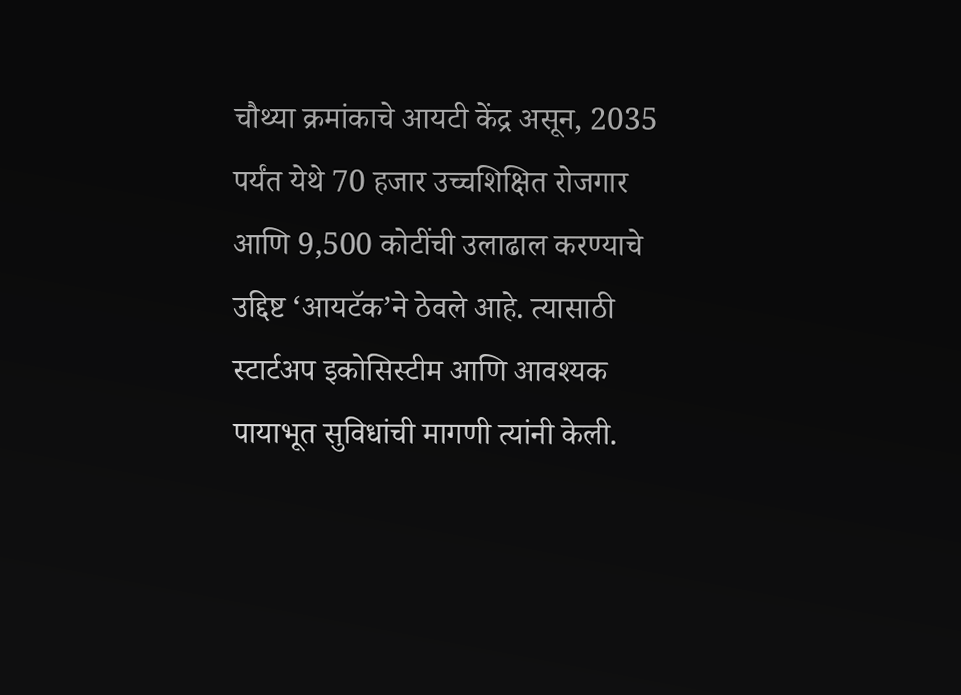चौथ्या क्रमांकाचे आयटी केंद्र असून, 2035 पर्यंत येथे 70 हजार उच्चशिक्षित रोजगार आणि 9,500 कोटींची उलाढाल करण्याचे उद्दिष्ट ‘आयटॅक’ने ठेवले आहे. त्यासाठी स्टार्टअप इकोसिस्टीम आणि आवश्यक पायाभूत सुविधांची मागणी त्यांनी केली.